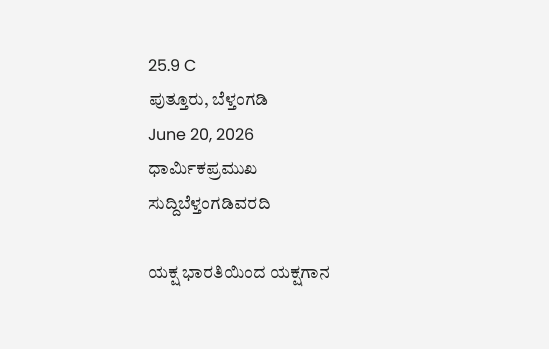25.9 C
ಪುತ್ತೂರು, ಬೆಳ್ತಂಗಡಿ
June 20, 2026
ಧಾರ್ಮಿಕಪ್ರಮುಖ ಸುದ್ದಿಬೆಳ್ತಂಗಡಿವರದಿ

ಯಕ್ಷ ಭಾರತಿಯಿಂದ ಯಕ್ಷಗಾನ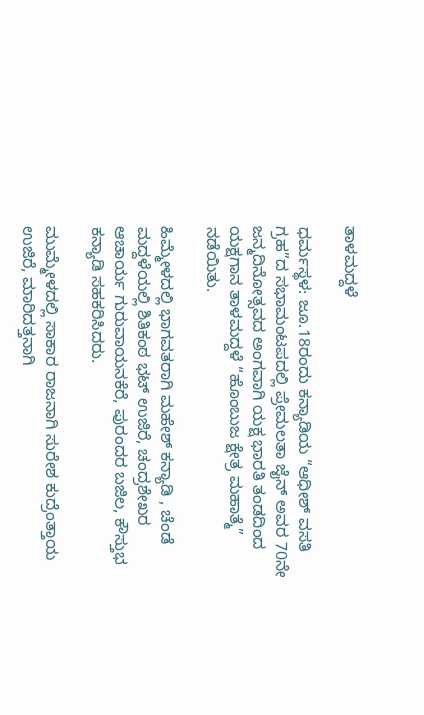ತಾಳಮದ್ದಳೆ

ಧರ್ಮಸ್ಥಳ: ಜೂ.18ರಂದು ಕನ್ಯಾಡಿಯ “ಆಧೀಶ್ ವಸತಿ ಗ್ರಹ”ದ ಸಭಾಮಂಟಪದಲ್ಲಿ ಪ್ರೇಮಲತಾ ಜೈನ್ ಅವರ 70ನೇ ಜನ್ಮದಿನೋತ್ಸವದ ಅಂಗವಾಗಿ ಯಕ್ಷ ಭಾರತಿ ತಂಡದಿಂದ ಯಕ್ಷಗಾನ ತಾಳಮದ್ದಳೆ “ಹೊಂಬುಜ ಕ್ಷೇತ್ರ ಮಹಾತ್ಮೆ” ನಡೆಯಿತು.

ಹಿಮ್ಮೇಳದಲ್ಲಿ ಭಾಗವತರಾಗಿ ಮಹೇಶ್ ಕನ್ಯಾಡಿ , ಚೆಂಡೆ ಮದ್ದಳೆಯಲ್ಲಿ ಶಿತಿಕಂಠ ಭಟ್ ಉಜಿರೆ, ಚಂದ್ರಶೇಖರ ಆಚಾರ್ಯ ಗುರುವಾಯನಕೆರೆ, ಪುರಂದರ ಬಜಿಲ, ಕೌಸ್ತುಭ ಕನ್ಯಾಡಿ ಸಹಕರಿಸಿದರು.

ಮುಮ್ಮೇಳದಲ್ಲಿ ಸಾಕಾರ ರಾಜನಾಗಿ ಸುರೇಶ ಕುದ್ರೆಂತ್ತಾಯ ಉಜಿರೆ, ಮಾರಿದತ್ತನಾಗಿ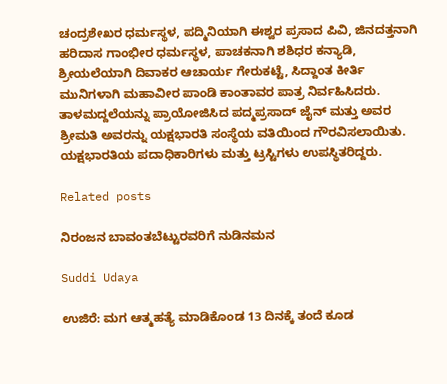ಚಂದ್ರಶೇಖರ ಧರ್ಮಸ್ಥಳ, ಪದ್ಮಿನಿಯಾಗಿ ಈಶ್ವರ ಪ್ರಸಾದ ಪಿವಿ, ಜಿನದತ್ತನಾಗಿ ಹರಿದಾಸ ಗಾಂಭೀರ ಧರ್ಮಸ್ಥಳ, ಪಾಚಕನಾಗಿ ಶಶಿಧರ ಕನ್ಯಾಡಿ, ಶ್ರೀಯಲೆಯಾಗಿ ದಿವಾಕರ ಆಚಾರ್ಯ ಗೇರುಕಟ್ಟೆ, ಸಿದ್ದಾಂತ ಕೀರ್ತಿ ಮುನಿಗಳಾಗಿ ಮಹಾವೀರ ಪಾಂಡಿ ಕಾಂತಾವರ ಪಾತ್ರ ನಿರ್ವಹಿಸಿದರು.
ತಾಳಮದ್ದಲೆಯನ್ನು ಪ್ರಾಯೋಜಿಸಿದ ಪದ್ಮಪ್ರಸಾದ್ ಜೈನ್ ಮತ್ತು ಅವರ ಶ್ರೀಮತಿ ಅವರನ್ನು ಯಕ್ಷಭಾರತಿ ಸಂಸ್ಥೆಯ ವತಿಯಿಂದ ಗೌರವಿಸಲಾಯಿತು. ಯಕ್ಷಭಾರತಿಯ ಪದಾಧಿಕಾರಿಗಳು ಮತ್ತು ಟ್ರಸ್ಟಿಗಳು ಉಪಸ್ಥಿತರಿದ್ದರು.

Related posts

ನಿರಂಜನ ಬಾವಂತಬೆಟ್ಟುರವರಿಗೆ ನುಡಿನಮನ

Suddi Udaya

ಉಜಿರೆ: ಮಗ ಆತ್ಮಹತ್ಯೆ ಮಾಡಿಕೊಂಡ 13 ದಿನಕ್ಕೆ ತಂದೆ ಕೂಡ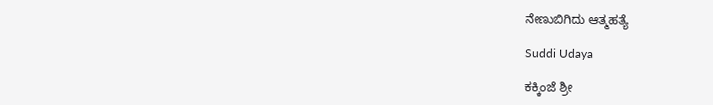ನೇಣುಬಿಗಿದು ಆತ್ಮಹತ್ಯೆ

Suddi Udaya

ಕಕ್ಕಿಂಜೆ ಶ್ರೀ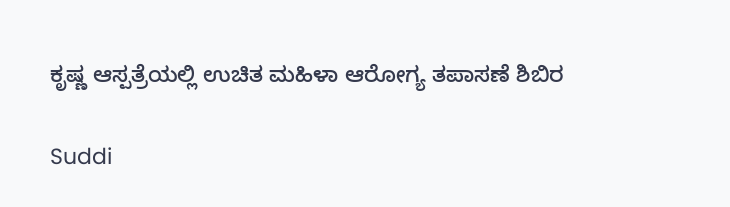ಕೃಷ್ಣ ಆಸ್ಪತ್ರೆಯಲ್ಲಿ ಉಚಿತ ಮಹಿಳಾ ಆರೋಗ್ಯ ತಪಾಸಣೆ ಶಿಬಿರ

Suddi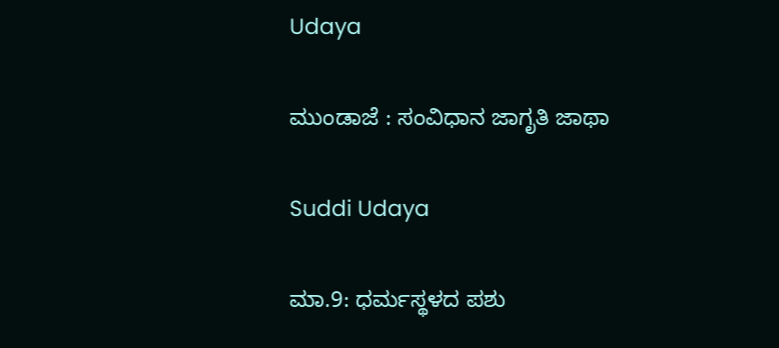Udaya

ಮುಂಡಾಜೆ : ಸಂವಿಧಾನ ಜಾಗೃತಿ ಜಾಥಾ

Suddi Udaya

ಮಾ.9: ಧರ್ಮಸ್ಥಳದ ಪಶು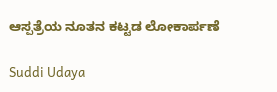ಆಸ್ಪತ್ರೆಯ ನೂತನ ಕಟ್ಟಡ ಲೋಕಾರ್ಪಣೆ

Suddi Udaya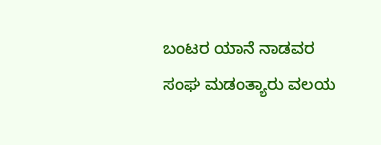ಬಂಟರ ಯಾನೆ ನಾಡವರ ಸಂಘ ಮಡಂತ್ಯಾರು ವಲಯ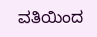ವತಿಯಿಂದ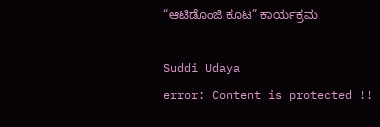“ಆಟಿಡೊಂಜಿ ಕೂಟ” ಕಾರ್ಯಕ್ರಮ

Suddi Udaya
error: Content is protected !!